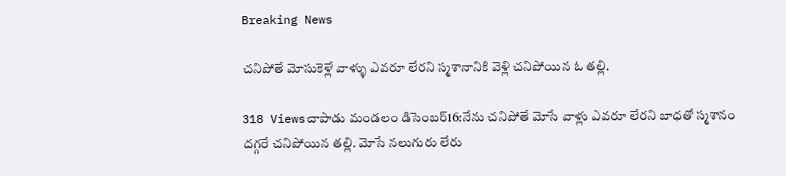Breaking News

చనిపోతే మోసుకెళ్లే వాళ్ళు ఎవరూ లేరని స్మశానానికి వెళ్లి చనిపోయిన ఓ తల్లి.

318 Viewsచాపాడు మండలం డిసెంబర్16:నేను చనిపోతే మోసే వాళ్లు ఎవరూ లేరని బాధతో స్మశానం దగ్గరే చనిపోయిన తల్లి. మోసే నలుగురు లేరు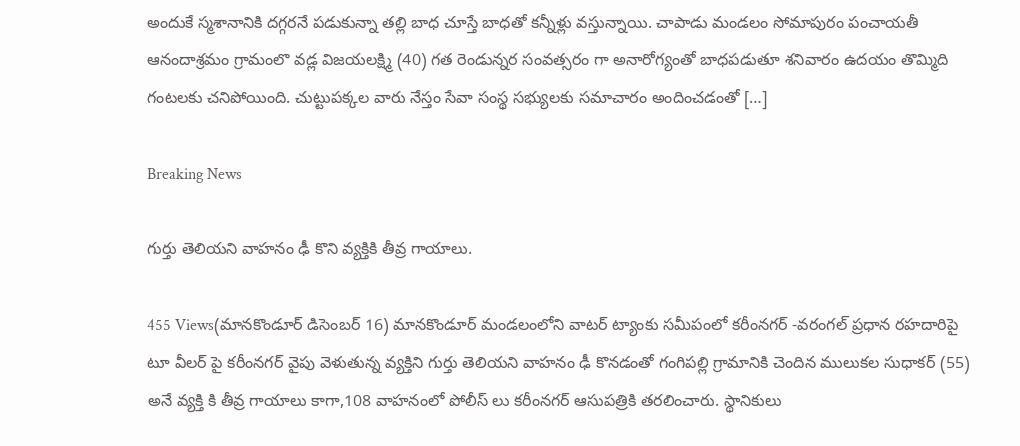అందుకే స్మశానానికి దగ్గరనే పడుకున్నా తల్లి బాధ చూస్తే బాధతో కన్నీళ్లు వస్తున్నాయి. చాపాడు మండలం సోమాపురం పంచాయతీ ఆనందాశ్రమం గ్రామంలొ వడ్ల విజయలక్ష్మి (40) గత రెండున్నర సంవత్సరం గా అనారోగ్యంతో బాధపడుతూ శనివారం ఉదయం తొమ్మిది గంటలకు చనిపోయింది. చుట్టుపక్కల వారు నేస్తం సేవా సంస్థ సభ్యులకు సమాచారం అందించడంతో […]

Breaking News

గుర్తు తెలియని వాహనం ఢీ కొని వ్యక్తికి తీవ్ర గాయాలు.

455 Views(మానకొండూర్ డిసెంబర్ 16) మానకొండూర్ మండలంలోని వాటర్ ట్యాంకు సమీపంలో కరీంనగర్ -వరంగల్ ప్రధాన రహదారిపై టూ వీలర్ పై కరీంనగర్ వైపు వెళుతున్న వ్యక్తిని గుర్తు తెలియని వాహనం ఢీ కొనడంతో గంగిపల్లి గ్రామానికి చెందిన ములుకల సుధాకర్ (55) అనే వ్యక్తి కి తీవ్ర గాయాలు కాగా,108 వాహనంలో పోలీస్ లు కరీంనగర్ ఆసుపత్రికి తరలించారు. స్థానికులు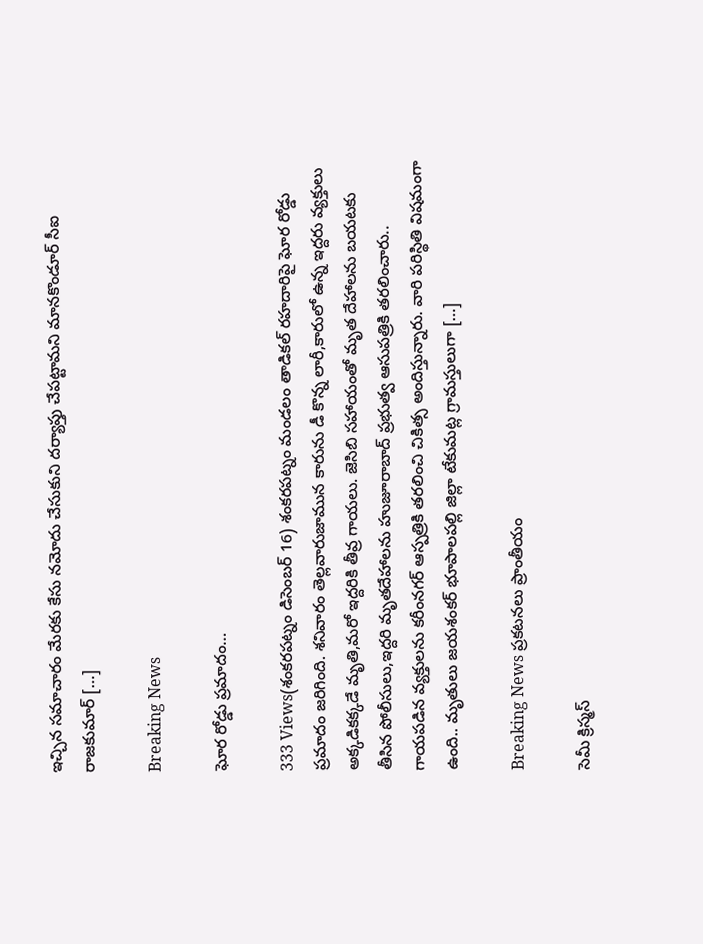ఇచ్చిన సమాచారం మేరకు కేసు నమోదు చేసుకుని దర్యాప్తు చేపట్టామని మానకొండూర్ సీఐ రాజకుమార్ […]

Breaking News

ఘోర రోడ్డు ప్రమాదం…

333 Views(శంకరపట్నం డిసెంబర్ 16) శంకరపట్నం మండలం తాడికల్ రహదారిపై ఘోర రోడ్డు ప్రమాదం జరిగింది. శనివారం తెల్లవారుజామున కారును డీ కొన్న లారీ,కారులో ఉన్న ఇద్దరు వ్యక్తులు అక్కడికక్కడే మృతి,మరో ఇద్దరికి తీవ్ర గాయలు. జెసిబి సహాయంతో మృత దేహాలను బయటకు తీసిన పోలీసులు,ఇద్దరి మృతదేహాలను హుజూరాబాద్ ప్రభుత్వ ఆసుపత్రికి తరలించారు.. గాయపడిన వ్యక్తులను కరీంనగర్ ఆస్పత్రికి తరలించి చికిత్స అందిస్తున్నారు. వారి పరిస్థితి విషమంగా ఉంది.. మృతులు జయశంకర్ భూపాలపల్లి జిల్లా టేకుమట్ల గ్రామస్తులుగా […]

Breaking News ప్రకటనలు ప్రాంతీయం

సెమీ క్రిస్మస్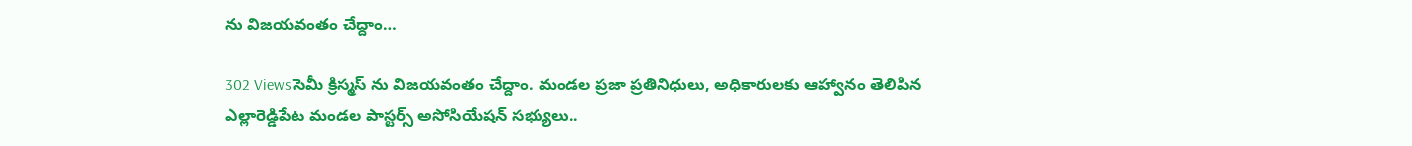ను విజయవంతం చేద్దాం…

302 Viewsసెమీ క్రిస్మస్ ను విజయవంతం చేద్దాం. మండల ప్రజా ప్రతినిధులు, అధికారులకు ఆహ్వానం తెలిపిన ఎల్లారెడ్డిపేట మండల పాస్టర్స్ అసోసియేషన్ సభ్యులు..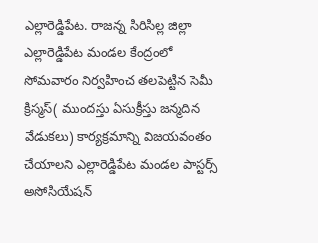ఎల్లారెడ్డిపేట. రాజన్న సిరిసిల్ల జిల్లా ఎల్లారెడ్డిపేట మండల కేంద్రంలో సోమవారం నిర్వహించ తలపెట్టిన సెమీ క్రిస్మస్( ముందస్తు ఏసుక్రీస్తు జన్మదిన వేడుకలు) కార్యక్రమాన్ని విజయవంతం చేయాలని ఎల్లారెడ్డిపేట మండల పాస్టర్స్ అసోసియేషన్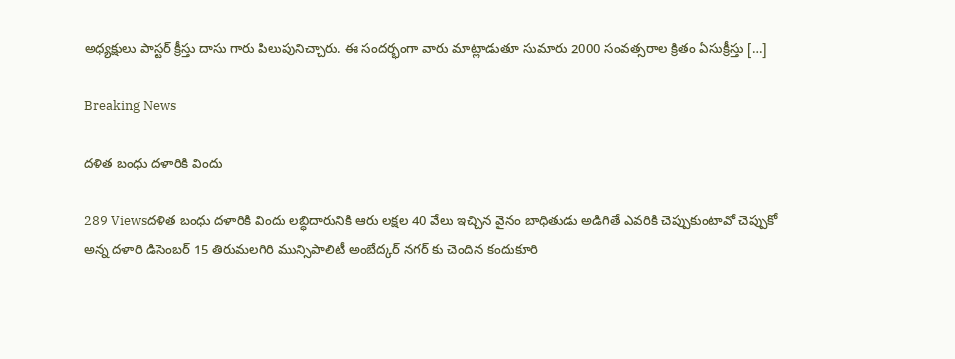అధ్యక్షులు పాస్టర్ క్రీస్తు దాసు గారు పిలుపునిచ్చారు. ఈ సందర్భంగా వారు మాట్లాడుతూ సుమారు 2000 సంవత్సరాల క్రితం ఏసుక్రీస్తు […]

Breaking News

దళిత బంధు దళారికి విందు

289 Viewsదళిత బంధు దళారికి విందు లబ్ధిదారునికి ఆరు లక్షల 40 వేలు ఇచ్చిన వైనం బాధితుడు అడిగితే ఎవరికి చెప్పుకుంటావో చెప్పుకో అన్న దళారి డిసెంబర్ 15 తిరుమలగిరి మున్సిపాలిటీ అంబేద్కర్ నగర్ కు చెందిన కందుకూరి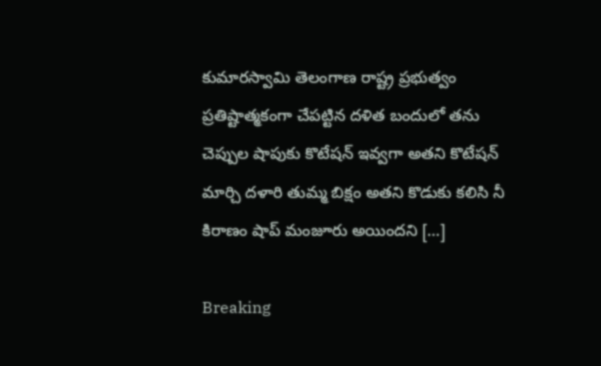కుమారస్వామి తెలంగాణ రాష్ట్ర ప్రభుత్వం ప్రతిష్టాత్మకంగా చేపట్టిన దళిత బందులో తను చెప్పుల షాపుకు కొటేషన్ ఇవ్వగా అతని కొటేషన్ మార్చి దళారి తుమ్మ బిక్షం అతని కొడుకు కలిసి నీ కిరాణం షాప్ మంజూరు అయిందని […]

Breaking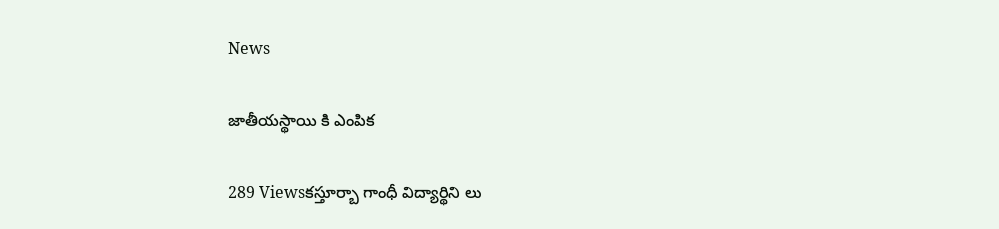News

జాతీయస్థాయి కి ఎంపిక

289 Viewsకస్తూర్బా గాంధీ విద్యార్థిని లు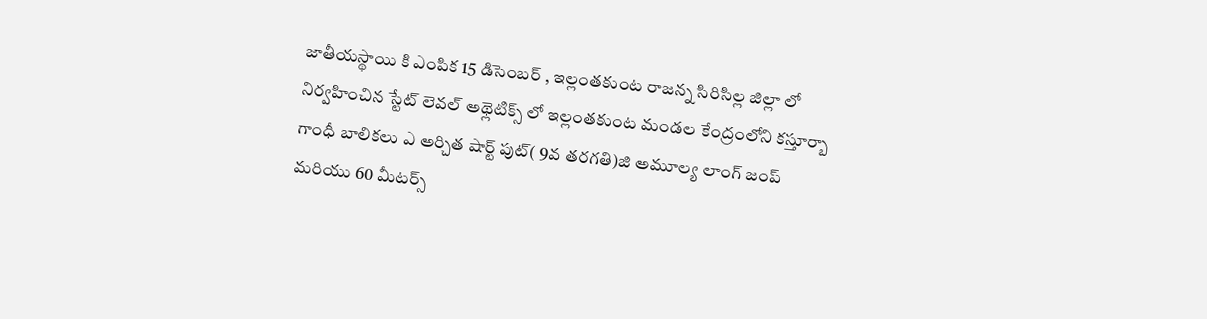జాతీయస్థాయి కి ఎంపిక 15 డిసెంబర్ , ఇల్లంతకుంట రాజన్న సిరిసిల్ల జిల్లా లో నిర్వహించిన స్టేట్ లెవల్ అథ్లెటిక్స్ లో ఇల్లంతకుంట మండల కేంద్రంలోని కస్తూర్బా గాంధీ బాలికలు ఎ అర్చిత షార్ట్ పుట్( 9వ తరగతి)జి అమూల్య లాంగ్ జంప్ మరియు 60 మీటర్స్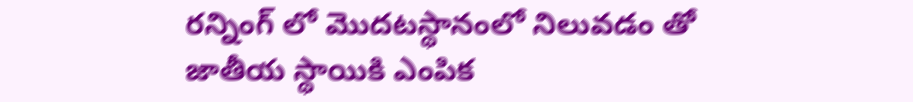రన్నింగ్ లో మొదటస్థానంలో నిలువడం తో జాతీయ స్థాయికి ఎంపిక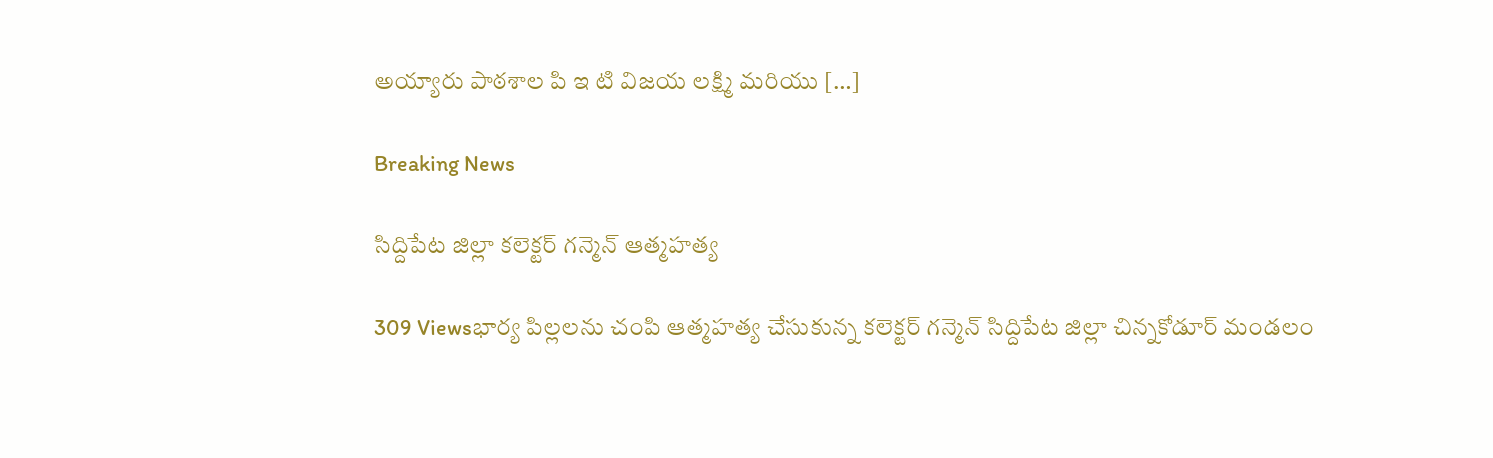అయ్యారు పాఠశాల పి ఇ టి విజయ లక్ష్మి మరియు […]

Breaking News

సిద్దిపేట జిల్లా కలెక్టర్ గన్మెన్ ఆత్మహత్య

309 Viewsభార్య పిల్లలను చంపి ఆత్మహత్య చేసుకున్న కలెక్టర్ గన్మెన్ సిద్దిపేట జిల్లా చిన్నకోడూర్ మండలం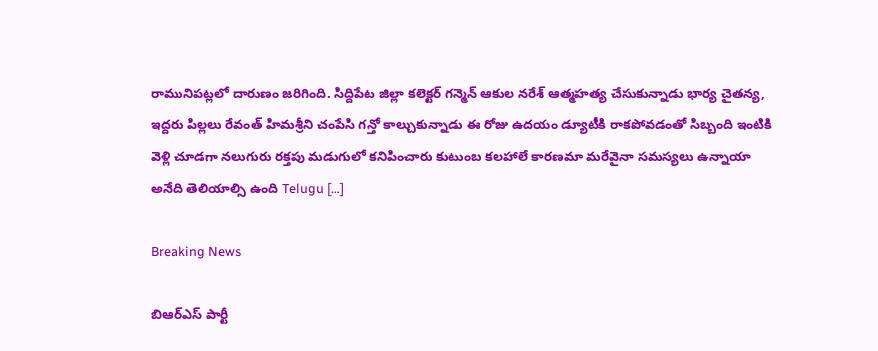రామునిపట్లలో దారుణం జరిగింది. సిద్దిపేట జిల్లా కలెక్టర్ గన్మెన్ ఆకుల నరేశ్ ఆత్మహత్య చేసుకున్నాడు భార్య చైతన్య, ఇద్దరు పిల్లలు రేవంత్ హిమశ్రీని చంపేసి గన్తో కాల్చుకున్నాడు ఈ రోజు ఉదయం డ్యూటీకి రాకపోవడంతో సిబ్బంది ఇంటికి వెళ్లి చూడగా నలుగురు రక్తపు మడుగులో కనిపించారు కుటుంబ కలహాలే కారణమా మరేవైనా సమస్యలు ఉన్నాయా అనేది తెలియాల్సి ఉంది Telugu […]

Breaking News

బిఆర్ఎస్ పార్టీ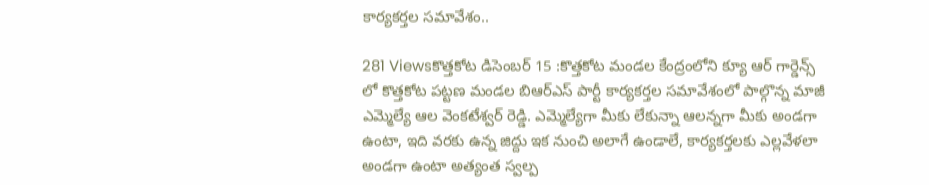కార్యకర్తల సమావేశం..

281 Viewsకొత్తకోట డిసెంబర్ 15 :కొత్తకోట మండల కేంద్రంలోని క్యూ ఆర్ గార్డెన్స్ లో కొత్తకోట పట్టణ మండల బిఆర్ఎస్ పార్టీ కార్యకర్తల సమావేశంలో పాల్గొన్న మాజీ ఎమ్మెల్యే ఆల వెంకటేశ్వర్ రెడ్డి. ఎమ్మెల్యేగా మీకు లేకున్నా ఆలన్నగా మీకు అండగా ఉంటా, ఇది వరకు ఉన్న జిద్దు ఇక నుంచి అలాగే ఉండాలే, కార్యకర్తలకు ఎల్లవేళలా అండగా ఉంటా అత్యంత స్వల్ప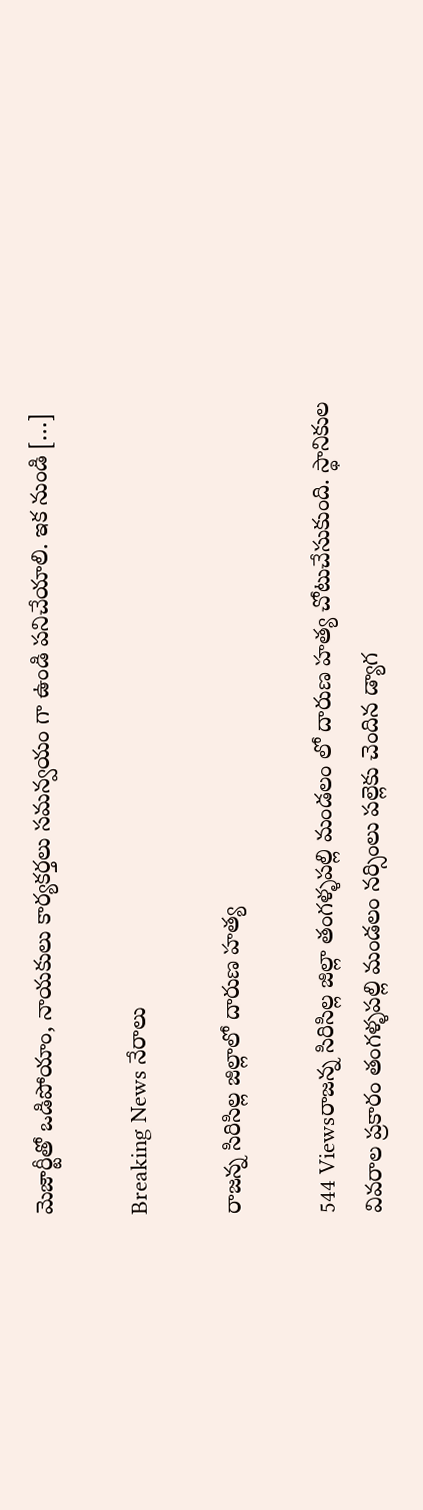మెజార్టీతో ఒడిపోయాం, నాయకులు కార్యకర్తలు సమన్వయం గా ఉండి పనిచేయాలి. ఇక నుండి […]

Breaking News నేరాలు

రాజన్న సిరిసిల్ల జిల్లాలో దారుణ హత్య

544 Viewsరాజన్న సిరిసిల్ల జిల్లా తంగళ్ళపల్లి మండలం లో దారుణ హత్య చోటుచేసుకుంది. స్థానికుల వివరాల ప్రకారం తంగళ్ళపల్లి మండలం నర్సింలు పల్లెకు చెందిన డ్యాగ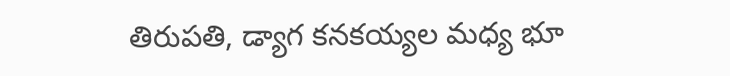తిరుపతి, డ్యాగ కనకయ్యల మధ్య భూ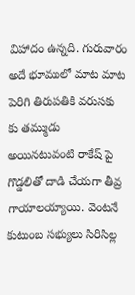విహాదం ఉన్నది. గురువారం అదే భూములో మాట మాట పెరిగి తిరుపతికి వరుసకు కు తమ్ముడు అయినటువంటి రాకేష్ పై గొడ్డలితో దాడి చేయగా తీవ్ర గాయాలయ్యాయి. వెంటనే కుటుంబ సభ్యులు సిరిసిల్ల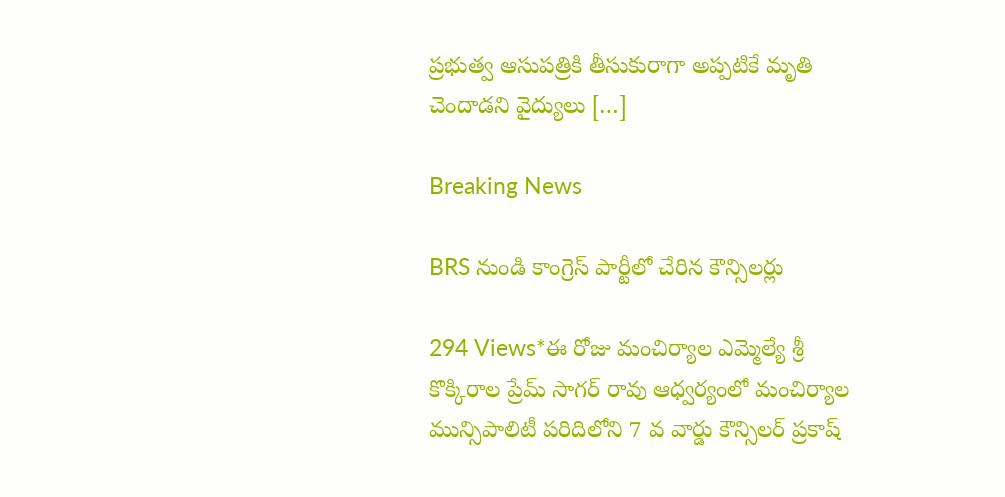ప్రభుత్వ ఆసుపత్రికి తీసుకురాగా అప్పటికే మృతి చెందాడని వైద్యులు […]

Breaking News

BRS నుండి కాంగ్రెస్ పార్టీలో చేరిన కౌన్సిలర్లు

294 Views*ఈ రోజు మంచిర్యాల ఎమ్మెల్యే శ్రీ కొక్కిరాల ప్రేమ్ సాగర్ రావు ఆధ్వర్యంలో మంచిర్యాల మున్సిపాలిటీ పరిదిలోని 7 వ వార్డు కౌన్సిలర్ ప్రకాష్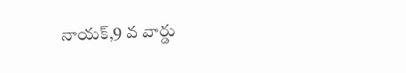నాయక్,9 వ వార్డు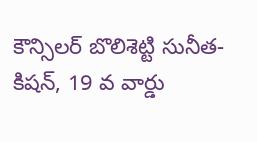కౌన్సిలర్ బొలిశెట్టి సునీత-కిషన్, 19 వ వార్డు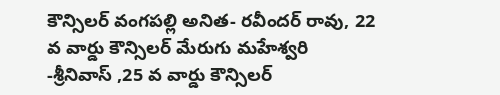కౌన్సిలర్ వంగపల్లి అనిత- రవీందర్ రావు, 22 వ వార్డు కౌన్సిలర్ మేరుగు మహేశ్వరి -శ్రీనివాస్ ,25 వ వార్డు కౌన్సిలర్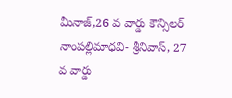మీనాజ్,26 వ వార్డు కౌన్సిలర్ నాంపల్లిమాధవి- శ్రీనివాస్, 27 వ వార్డు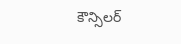కౌన్సిలర్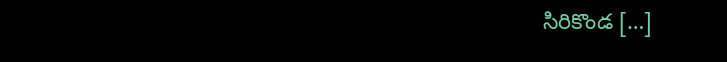సిరికొండ […]